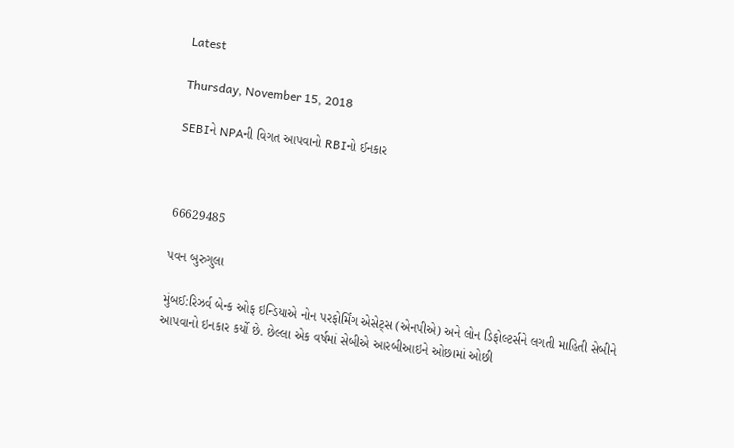Latest

Thursday, November 15, 2018

SEBIને NPAની વિગત આપવાનો RBIનો ઈનકાર



66629485

પવન બુરુગુલા

મુંબઈ:રિઝર્વ બેન્ક ઓફ ઇન્ડિયાએ નોન પરફોર્મિંગ એસેટ્સ (એનપીએ) અને લોન ડિફોલ્ટર્સને લગતી માહિતી સેબીને આપવાનો ઇનકાર કર્યો છે. છેલ્લા એક વર્ષમાં સેબીએ આરબીઆઇને ઓછામાં ઓછી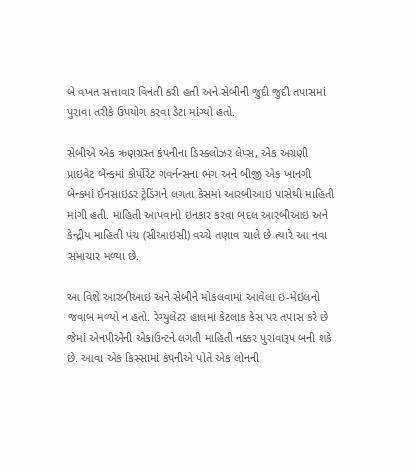બે વખત સત્તાવાર વિનંતી કરી હતી અને સેબીની જુદી જુદી તપાસમાં પુરાવા તરીકે ઉપયોગ કરવા ડેટા માંગ્યો હતો.

સેબીએ એક ઋણગ્રસ્ત કંપનીના ડિસ્ક્લોઝર લેપ્સ, એક અગ્રણી પ્રાઇવેટ બેન્કમાં કોર્પોરેટ ગવર્નન્સના ભંગ અને બીજી એક ખાનગી બેન્કમાં ઈનસાઇડર ટ્રેડિંગને લગતા કેસમાં આરબીઆઇ પાસેથી માહિતી માંગી હતી. માહિતી આપવાનો ઇનકાર કરવા બદલ આરબીઆઇ અને કેન્દ્રીય માહિતી પંચ (સીઆઇસી) વચ્ચે તણાવ ચાલે છે ત્યારે આ નવા સમાચાર મળ્યા છે.

આ વિશે આરબીઆઇ અને સેબીને મોકલવામાં આવેલા ઇ-મેઇલનો જવાબ મળ્યો ન હતો. રેગ્યુલેટર હાલમાં કેટલાક કેસ પર તપાસ કરે છે જેમાં એનપીએની એકાઉન્ટને લગતી માહિતી નક્કર પુરાવારૂપ બની શકે છે. આવા એક કિસ્સામાં કંપનીએ પોતે એક લોનની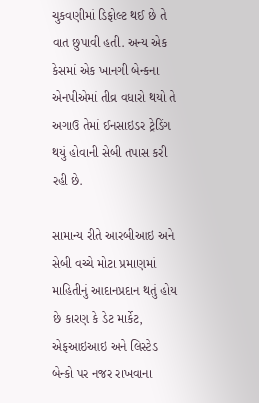ચુકવણીમાં ડિફોલ્ટ થઈ છે તે વાત છુપાવી હતી. અન્ય એક કેસમાં એક ખાનગી બેન્કના એનપીએમાં તીવ્ર વધારો થયો તે અગાઉ તેમાં ઈનસાઇડર ટ્રેડિંગ થયું હોવાની સેબી તપાસ કરી રહી છે.

સામાન્ય રીતે આરબીઆઇ અને સેબી વચ્ચે મોટા પ્રમાણમાં માહિતીનું આદાનપ્રદાન થતું હોય છે કારણ કે ડેટ માર્કેટ, એફઆઇઆઇ અને લિસ્ટેડ બેન્કો પર નજર રાખવાના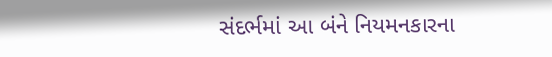સંદર્ભમાં આ બંને નિયમનકારના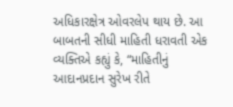અધિકારક્ષેત્ર ઓવરલેપ થાય છે. આ બાબતની સીધી માહિતી ધરાવતી એક વ્યક્તિએ કહ્યું કે, “માહિતીનું આદાનપ્રદાન સુરેખ રીતે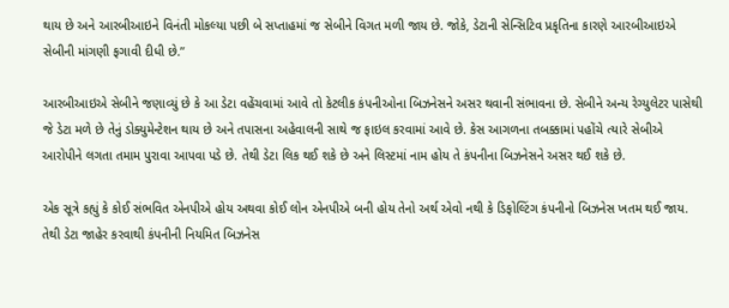થાય છે અને આરબીઆઇને વિનંતી મોકલ્યા પછી બે સપ્તાહમાં જ સેબીને વિગત મળી જાય છે. જોકે, ડેટાની સેન્સિટિવ પ્રકૃતિના કારણે આરબીઆઇએ સેબીની માંગણી ફગાવી દીધી છે.”

આરબીઆઇએ સેબીને જણાવ્યું છે કે આ ડેટા વહેંચવામાં આવે તો કેટલીક કંપનીઓના બિઝનેસને અસર થવાની સંભાવના છે. સેબીને અન્ય રેગ્યુલેટર પાસેથી જે ડેટા મળે છે તેનું ડોક્યુમેન્ટેશન થાય છે અને તપાસના અહેવાલની સાથે જ ફાઇલ કરવામાં આવે છે. કેસ આગળના તબક્કામાં પહોંચે ત્યારે સેબીએ આરોપીને લગતા તમામ પુરાવા આપવા પડે છે. તેથી ડેટા લિક થઈ શકે છે અને લિસ્ટમાં નામ હોય તે કંપનીના બિઝનેસને અસર થઈ શકે છે.

એક સૂત્રે કહ્યું કે કોઈ સંભવિત એનપીએ હોય અથવા કોઈ લોન એનપીએ બની હોય તેનો અર્થ એવો નથી કે ડિફોલ્ટિંગ કંપનીનો બિઝનેસ ખતમ થઈ જાય. તેથી ડેટા જાહેર કરવાથી કંપનીની નિયમિત બિઝનેસ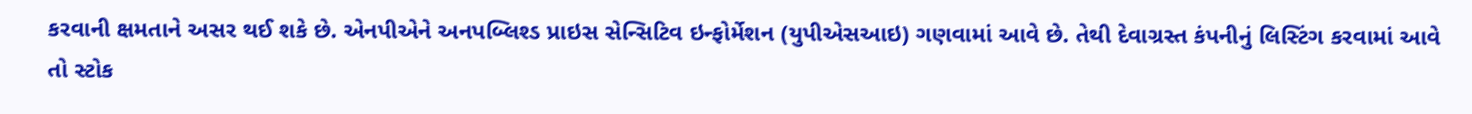કરવાની ક્ષમતાને અસર થઈ શકે છે. એનપીએને અનપબ્લિશ્ડ પ્રાઇસ સેન્સિટિવ ઇન્ફોર્મેશન (યુપીએસઆઇ) ગણવામાં આવે છે. તેથી દેવાગ્રસ્ત કંપનીનું લિસ્ટિંગ કરવામાં આવે તો સ્ટોક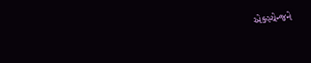એક્સ્ચેન્જને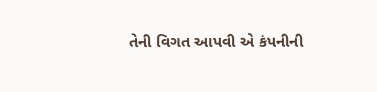તેની વિગત આપવી એ કંપનીની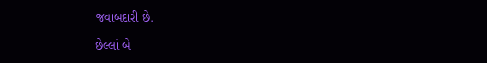જવાબદારી છે.

છેલ્લાં બે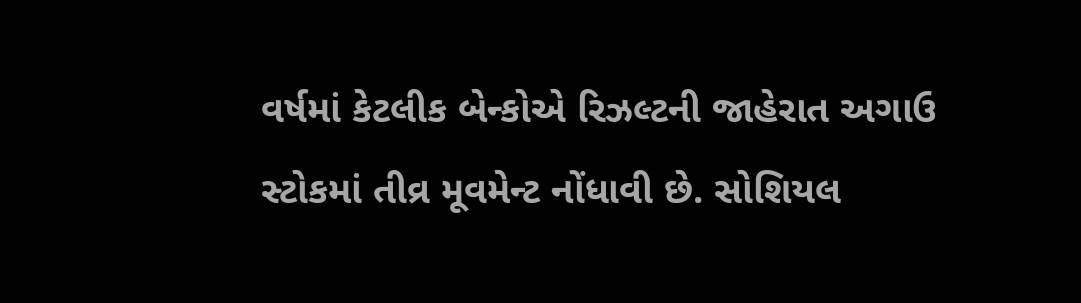વર્ષમાં કેટલીક બેન્કોએ રિઝલ્ટની જાહેરાત અગાઉ સ્ટોકમાં તીવ્ર મૂવમેન્ટ નોંધાવી છે. સોશિયલ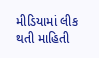મીડિયામાં લીક થતી માહિતી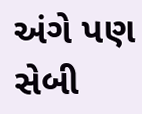અંગે પણ સેબી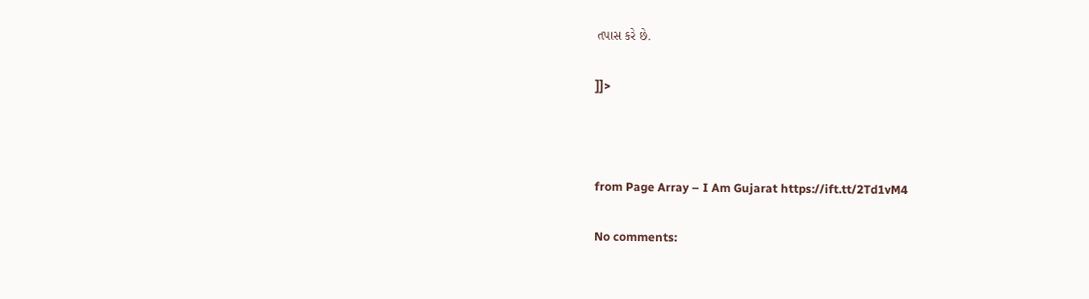તપાસ કરે છે.

]]>



from Page Array – I Am Gujarat https://ift.tt/2Td1vM4

No comments: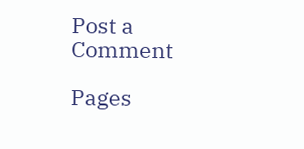Post a Comment

Pages